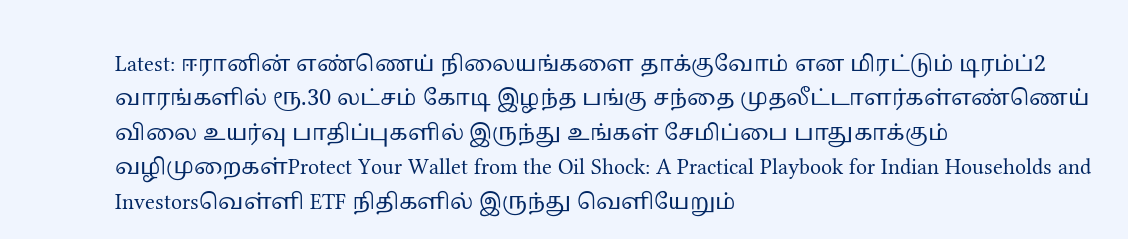Latest: ஈரானின் எண்ணெய் நிலையங்களை தாக்குவோம் என மிரட்டும் டிரம்ப்2 வாரங்களில் ரூ.30 லட்சம் கோடி இழந்த பங்கு சந்தை முதலீட்டாளர்கள்எண்ணெய் விலை உயர்வு பாதிப்புகளில் இருந்து உங்கள் சேமிப்பை பாதுகாக்கும் வழிமுறைகள்Protect Your Wallet from the Oil Shock: A Practical Playbook for Indian Households and Investorsவெள்ளி ETF நிதிகளில் இருந்து வெளியேறும்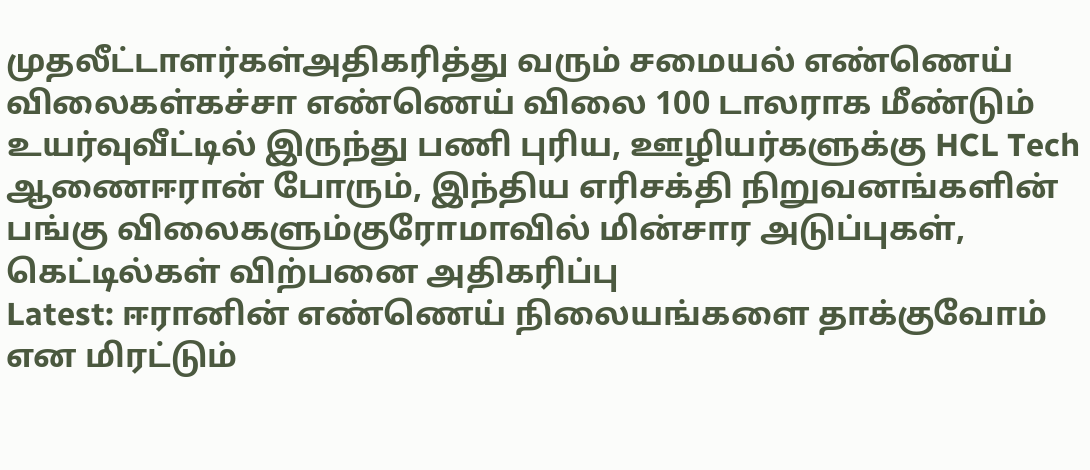முதலீட்டாளர்கள்அதிகரித்து வரும் சமையல் எண்ணெய் விலைகள்கச்சா எண்ணெய் விலை 100 டாலராக மீண்டும் உயர்வுவீட்டில் இருந்து பணி புரிய, ஊழியர்களுக்கு HCL Tech ஆணைஈரான் போரும், இந்திய எரிசக்தி நிறுவனங்களின் பங்கு விலைகளும்குரோமாவில் மின்சார அடுப்புகள், கெட்டில்கள் விற்பனை அதிகரிப்பு
Latest: ஈரானின் எண்ணெய் நிலையங்களை தாக்குவோம் என மிரட்டும்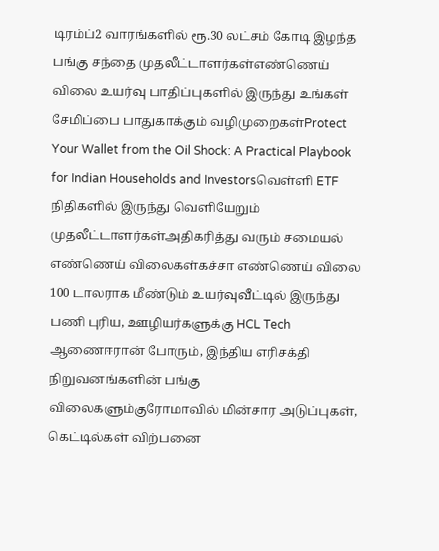டிரம்ப்2 வாரங்களில் ரூ.30 லட்சம் கோடி இழந்த பங்கு சந்தை முதலீட்டாளர்கள்எண்ணெய் விலை உயர்வு பாதிப்புகளில் இருந்து உங்கள் சேமிப்பை பாதுகாக்கும் வழிமுறைகள்Protect Your Wallet from the Oil Shock: A Practical Playbook for Indian Households and Investorsவெள்ளி ETF நிதிகளில் இருந்து வெளியேறும் முதலீட்டாளர்கள்அதிகரித்து வரும் சமையல் எண்ணெய் விலைகள்கச்சா எண்ணெய் விலை 100 டாலராக மீண்டும் உயர்வுவீட்டில் இருந்து பணி புரிய, ஊழியர்களுக்கு HCL Tech ஆணைஈரான் போரும், இந்திய எரிசக்தி நிறுவனங்களின் பங்கு விலைகளும்குரோமாவில் மின்சார அடுப்புகள், கெட்டில்கள் விற்பனை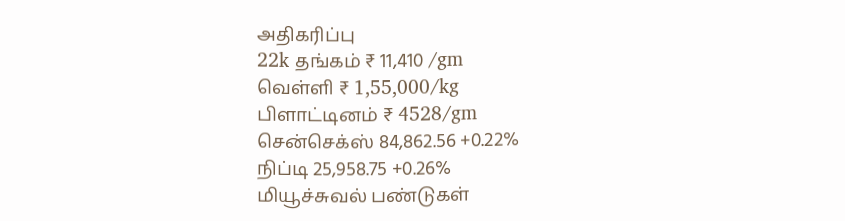அதிகரிப்பு
22k தங்கம் ₹ 11,410 /gm
வெள்ளி ₹ 1,55,000/kg
பிளாட்டினம் ₹ 4528/gm
சென்செக்ஸ் 84,862.56 +0.22%
நிப்டி 25,958.75 +0.26%
மியூச்சுவல் பண்டுகள்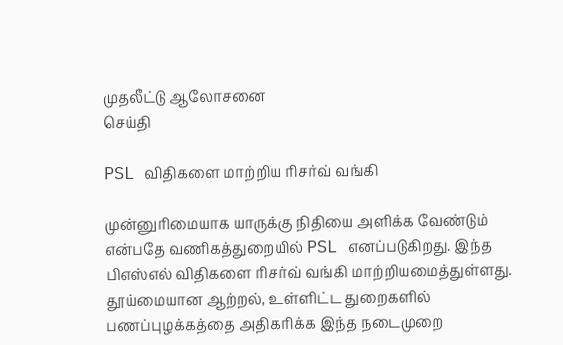முதலீட்டு ஆலோசனை
செய்தி

PSL விதிகளை மாற்றிய ரிசர்வ் வங்கி

முன்னுரிமையாக யாருக்கு நிதியை அளிக்க வேண்டும் என்பதே வணிகத்துறையில் PSL எனப்படுகிறது. இந்த பிஎஸ்எல் விதிகளை ரிசர்வ் வங்கி மாற்றியமைத்துள்ளது. தூய்மையான ஆற்றல், உள்ளிட்ட துறைகளில் பணப்புழக்கத்தை அதிகரிக்க இந்த நடைமுறை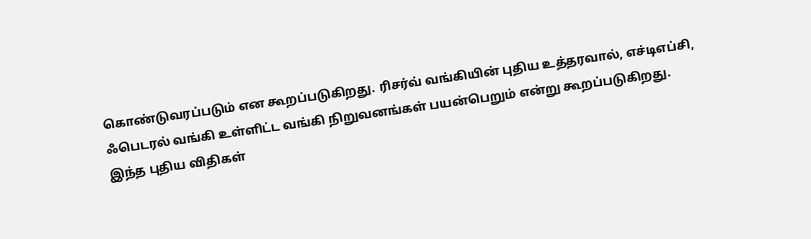கொண்டுவரப்படும் என கூறப்படுகிறது. ரிசர்வ் வங்கியின் புதிய உத்தரவால், எச்டிஎப்சி, ஃபெடரல் வங்கி உள்ளிட்ட வங்கி நிறுவனங்கள் பயன்பெறும் என்று கூறப்படுகிறது.
இந்த புதிய விதிகள்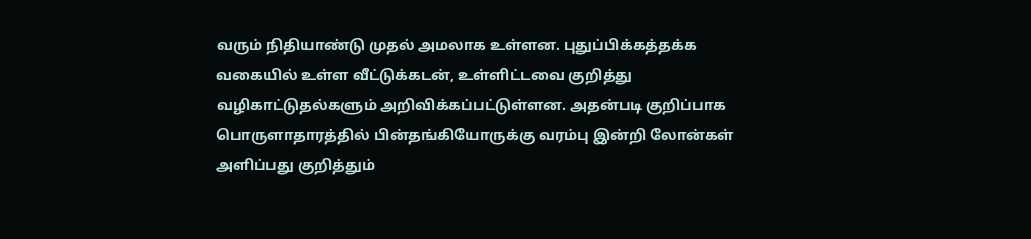வரும் நிதியாண்டு முதல் அமலாக உள்ளன. புதுப்பிக்கத்தக்க வகையில் உள்ள வீட்டுக்கடன், உள்ளிட்டவை குறித்து வழிகாட்டுதல்களும் அறிவிக்கப்பட்டுள்ளன. அதன்படி குறிப்பாக பொருளாதாரத்தில் பின்தங்கியோருக்கு வரம்பு இன்றி லோன்கள் அளிப்பது குறித்தும்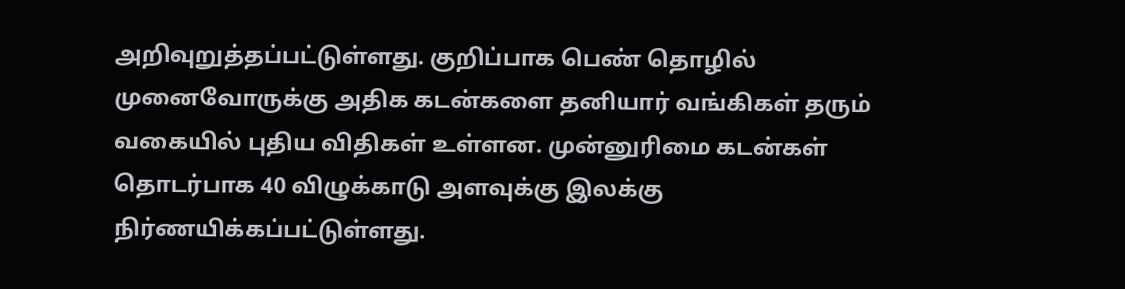அறிவுறுத்தப்பட்டுள்ளது. குறிப்பாக பெண் தொழில் முனைவோருக்கு அதிக கடன்களை தனியார் வங்கிகள் தரும் வகையில் புதிய விதிகள் உள்ளன. முன்னுரிமை கடன்கள் தொடர்பாக 40 விழுக்காடு அளவுக்கு இலக்கு நிர்ணயிக்கப்பட்டுள்ளது.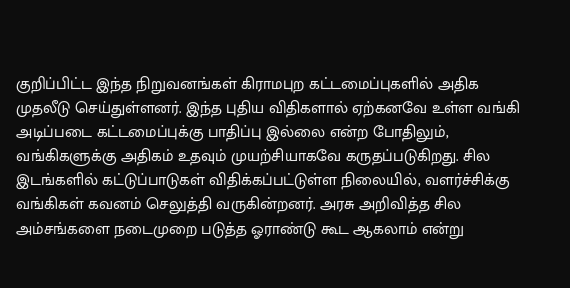குறிப்பிட்ட இந்த நிறுவனங்கள் கிராமபுற கட்டமைப்புகளில் அதிக முதலீடு செய்துள்ளனர். இந்த புதிய விதிகளால் ஏற்கனவே உள்ள வங்கி அடிப்படை கட்டமைப்புக்கு பாதிப்பு இல்லை என்ற போதிலும், வங்கிகளுக்கு அதிகம் உதவும் முயற்சியாகவே கருதப்படுகிறது. சில இடங்களில் கட்டுப்பாடுகள் விதிக்கப்பட்டுள்ள நிலையில், வளர்ச்சிக்கு வங்கிகள் கவனம் செலுத்தி வருகின்றனர். அரசு அறிவித்த சில அம்சங்களை நடைமுறை படுத்த ஓராண்டு கூட ஆகலாம் என்று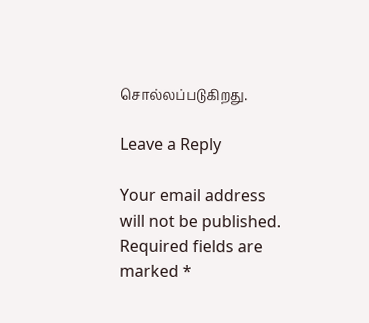சொல்லப்படுகிறது.

Leave a Reply

Your email address will not be published. Required fields are marked *